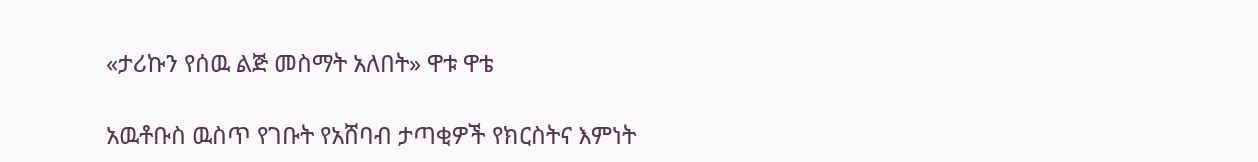«ታሪኩን የሰዉ ልጅ መስማት አለበት» ዋቱ ዋቴ

አዉቶቡስ ዉስጥ የገቡት የአሸባብ ታጣቂዎች የክርስትና እምነት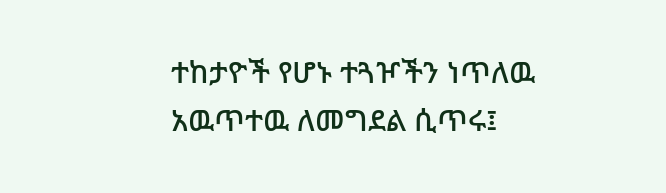ተከታዮች የሆኑ ተጓዦችን ነጥለዉ አዉጥተዉ ለመግደል ሲጥሩ፤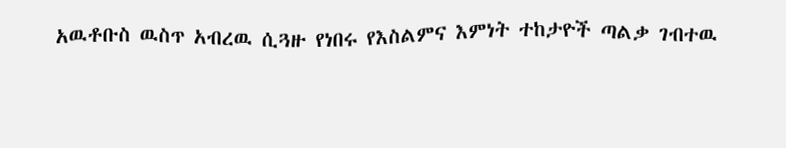አዉቶቡስ ዉስጥ አብረዉ ሲጓዙ የነበሩ የእስልምና እምነት ተከታዮች ጣልቃ ገብተዉ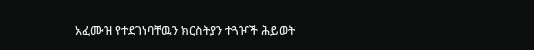አፈሙዝ የተደገነባቸዉን ክርስትያን ተጓዦች ሕይወት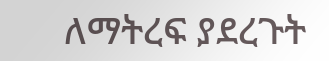ለማትረፍ ያደረጉት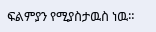ፍልምያን የሚያስታዉስ ነዉ።